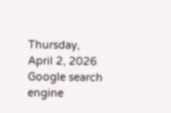Thursday, April 2, 2026
Google search engine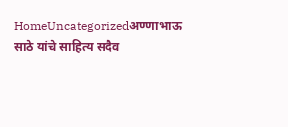HomeUncategorizedअण्णाभाऊ साठे यांचे साहित्य सदैव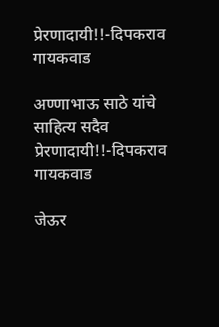प्रेरणादायी!!-दिपकराव गायकवाड

अण्णाभाऊ साठे यांचे साहित्य सदैव प्रेरणादायी!!-दिपकराव गायकवाड

जेऊर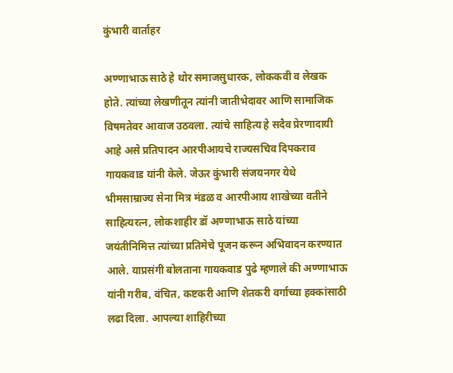कुंभारी वार्ताहर

अण्णाभाऊ साठे हे थोर समाजसुधारक, लोककवी व लेखक होते. त्यांच्या लेखणीतून त्यांनी जातीभेदावर आणि सामाजिक विषमतेवर आवाज उठवला. त्यांचे साहित्य हे सदैव प्रेरणादायी आहे असे प्रतिपादन आरपीआयचे राज्यसचिव दिपकराव गायकवाड यांनी केले. जेऊर कुंभारी संजयनगर येथे भीमसाम्राज्य सेना मित्र मंडळ व आरपीआय शाखेच्या वतीने साहित्यरत्न, लोकशाहीर डॉ अण्णाभाऊ साठे यांच्या जयंतीनिमित्त त्यांच्या प्रतिमेचे पूजन करून अभिवादन करण्यात आले. याप्रसंगी बोलताना गायकवाड पुढे म्हणाले की अण्णाभाऊ यांनी गरीब, वंचित, कष्टकरी आणि शेतकरी वर्गाच्या हक्कांसाठी लढा दिला. आपल्या शाहिरीच्या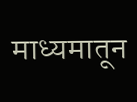माध्यमातून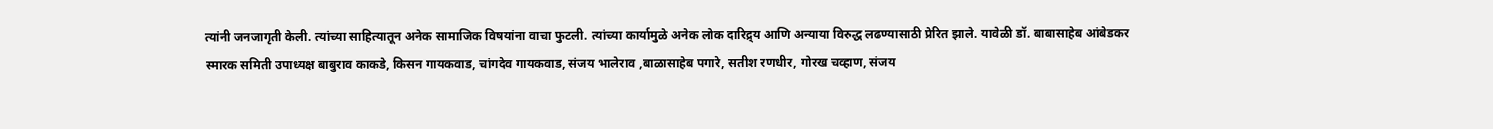त्यांनी जनजागृती केली. त्यांच्या साहित्यातून अनेक सामाजिक विषयांना वाचा फुटली. त्यांच्या कार्यामुळे अनेक लोक दारिद्र्य आणि अन्याया विरुद्ध लढण्यासाठी प्रेरित झाले. यावेळी डॉ. बाबासाहेब आंबेडकर स्मारक समिती उपाध्यक्ष बाबुराव काकडे, किसन गायकवाड, चांगदेव गायकवाड, संजय भालेराव ,बाळासाहेब पगारे, सतीश रणधीर, गोरख चव्हाण, संजय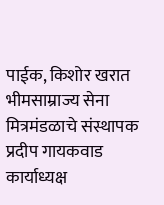पाईक, किशोर खरात भीमसाम्राज्य सेना मित्रमंडळाचे संस्थापक प्रदीप गायकवाड कार्याध्यक्ष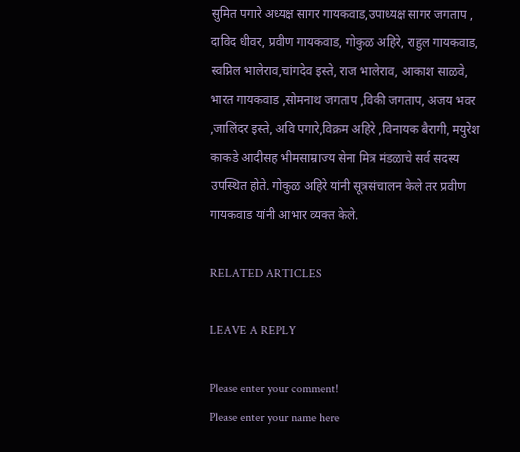सुमित पगारे अध्यक्ष सागर गायकवाड,उपाध्यक्ष सागर जगताप , दाविद धीवर, प्रवीण गायकवाड, गोकुळ अहिरे, राहुल गायकवाड, स्वप्निल भालेराव,चांगदेव इस्ते, राज भालेराव, आकाश साळवे, भारत गायकवाड ,सोमनाथ जगताप ,विकी जगताप, अजय भवर ,जालिंदर इस्ते, अवि पगारे,विक्रम अहिरे ,विनायक बैरागी, मयुरेश काकडे आदीसह भीमसाम्राज्य सेना मित्र मंडळाचे सर्व सदस्य उपस्थित होते. गोकुळ अहिरे यांनी सूत्रसंचालन केले तर प्रवीण गायकवाड यांनी आभार व्यक्त केले.

RELATED ARTICLES

LEAVE A REPLY

Please enter your comment!
Please enter your name here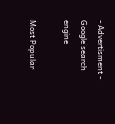- Advertisment -
Google search engine

Most Popular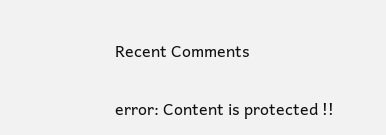Recent Comments

error: Content is protected !!